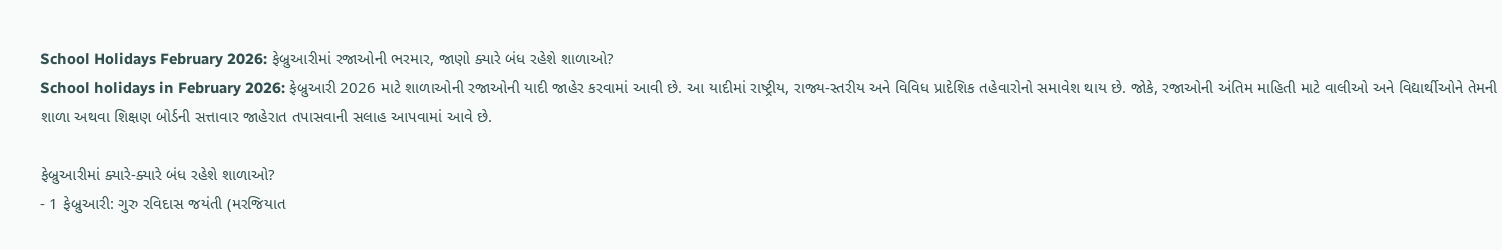School Holidays February 2026: ફેબ્રુઆરીમાં રજાઓની ભરમાર, જાણો ક્યારે બંધ રહેશે શાળાઓ?
School holidays in February 2026: ફેબ્રુઆરી 2026 માટે શાળાઓની રજાઓની યાદી જાહેર કરવામાં આવી છે. આ યાદીમાં રાષ્ટ્રીય, રાજ્ય-સ્તરીય અને વિવિધ પ્રાદેશિક તહેવારોનો સમાવેશ થાય છે. જોકે, રજાઓની અંતિમ માહિતી માટે વાલીઓ અને વિદ્યાર્થીઓને તેમની શાળા અથવા શિક્ષણ બોર્ડની સત્તાવાર જાહેરાત તપાસવાની સલાહ આપવામાં આવે છે.

ફેબ્રુઆરીમાં ક્યારે-ક્યારે બંધ રહેશે શાળાઓ?
- 1 ફેબ્રુઆરી: ગુરુ રવિદાસ જયંતી (મરજિયાત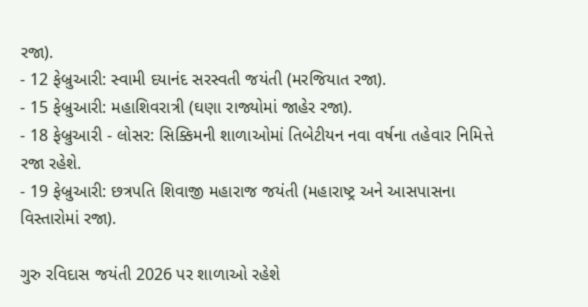રજા).
- 12 ફેબ્રુઆરી: સ્વામી દયાનંદ સરસ્વતી જયંતી (મરજિયાત રજા).
- 15 ફેબ્રુઆરી: મહાશિવરાત્રી (ઘણા રાજ્યોમાં જાહેર રજા).
- 18 ફેબ્રુઆરી - લોસર: સિક્કિમની શાળાઓમાં તિબેટીયન નવા વર્ષના તહેવાર નિમિત્તે રજા રહેશે.
- 19 ફેબ્રુઆરી: છત્રપતિ શિવાજી મહારાજ જયંતી (મહારાષ્ટ્ર અને આસપાસના વિસ્તારોમાં રજા).

ગુરુ રવિદાસ જયંતી 2026 પર શાળાઓ રહેશે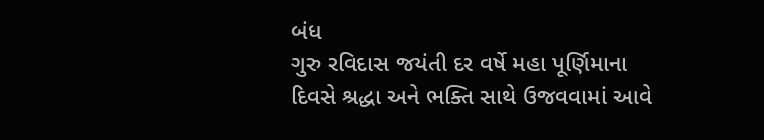બંધ
ગુરુ રવિદાસ જયંતી દર વર્ષે મહા પૂર્ણિમાના દિવસે શ્રદ્ધા અને ભક્તિ સાથે ઉજવવામાં આવે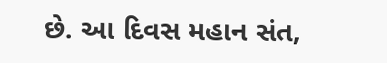છે. આ દિવસ મહાન સંત,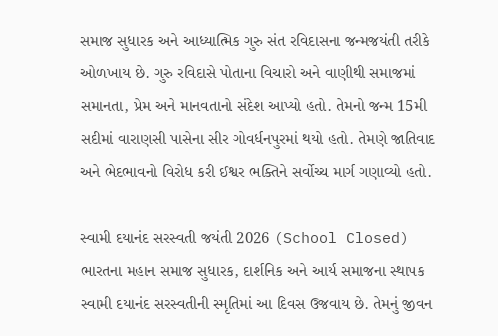સમાજ સુધારક અને આધ્યાત્મિક ગુરુ સંત રવિદાસના જન્મજયંતી તરીકે ઓળખાય છે. ગુરુ રવિદાસે પોતાના વિચારો અને વાણીથી સમાજમાં સમાનતા, પ્રેમ અને માનવતાનો સંદેશ આપ્યો હતો. તેમનો જન્મ 15મી સદીમાં વારાણસી પાસેના સીર ગોવર્ધનપુરમાં થયો હતો. તેમણે જાતિવાદ અને ભેદભાવનો વિરોધ કરી ઈશ્વર ભક્તિને સર્વોચ્ચ માર્ગ ગણાવ્યો હતો.

સ્વામી દયાનંદ સરસ્વતી જયંતી 2026 (School Closed)
ભારતના મહાન સમાજ સુધારક, દાર્શનિક અને આર્ય સમાજના સ્થાપક સ્વામી દયાનંદ સરસ્વતીની સ્મૃતિમાં આ દિવસ ઉજવાય છે. તેમનું જીવન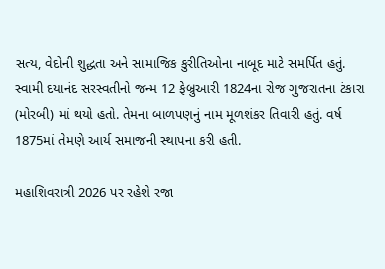સત્ય, વેદોની શુદ્ધતા અને સામાજિક કુરીતિઓના નાબૂદ માટે સમર્પિત હતું. સ્વામી દયાનંદ સરસ્વતીનો જન્મ 12 ફેબ્રુઆરી 1824ના રોજ ગુજરાતના ટંકારા (મોરબી) માં થયો હતો. તેમના બાળપણનું નામ મૂળશંકર તિવારી હતું. વર્ષ 1875માં તેમણે આર્ય સમાજની સ્થાપના કરી હતી.

મહાશિવરાત્રી 2026 પર રહેશે રજા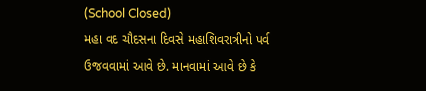(School Closed)
મહા વદ ચૌદસના દિવસે મહાશિવરાત્રીનો પર્વ ઉજવવામાં આવે છે. માનવામાં આવે છે કે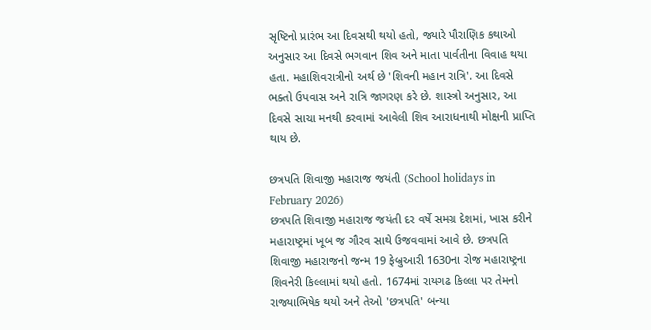સૃષ્ટિનો પ્રારંભ આ દિવસથી થયો હતો, જ્યારે પૌરાણિક કથાઓ અનુસાર આ દિવસે ભગવાન શિવ અને માતા પાર્વતીના વિવાહ થયા હતા. મહાશિવરાત્રીનો અર્થ છે 'શિવની મહાન રાત્રિ'. આ દિવસે ભક્તો ઉપવાસ અને રાત્રિ જાગરણ કરે છે. શાસ્ત્રો અનુસાર, આ દિવસે સાચા મનથી કરવામાં આવેલી શિવ આરાધનાથી મોક્ષની પ્રાપ્તિ થાય છે.

છત્રપતિ શિવાજી મહારાજ જયંતી (School holidays in February 2026)
છત્રપતિ શિવાજી મહારાજ જયંતી દર વર્ષે સમગ્ર દેશમાં, ખાસ કરીને મહારાષ્ટ્રમાં ખૂબ જ ગૌરવ સાથે ઉજવવામાં આવે છે. છત્રપતિ શિવાજી મહારાજનો જન્મ 19 ફેબ્રુઆરી 1630ના રોજ મહારાષ્ટ્રના શિવનેરી કિલ્લામાં થયો હતો. 1674માં રાયગઢ કિલ્લા પર તેમનો રાજ્યાભિષેક થયો અને તેઓ 'છત્રપતિ' બન્યા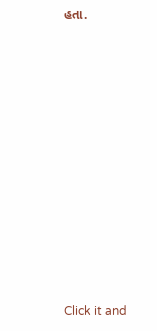હતા.












Click it and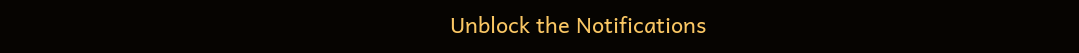Unblock the Notifications